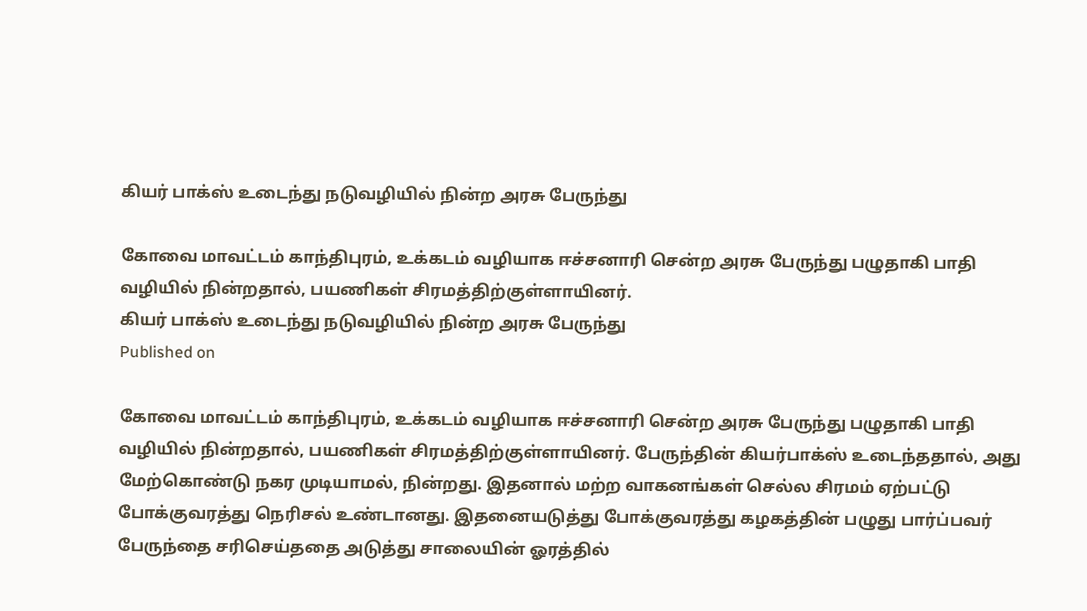கியர் பாக்ஸ் உடைந்து நடுவழியில் நின்ற அரசு பேருந்து

கோவை மாவட்டம் காந்திபுரம், உக்கடம் வழியாக ஈச்சனாரி சென்ற அரசு பேருந்து பழுதாகி பாதி வழியில் நின்றதால், பயணிகள் சிரமத்திற்குள்ளாயினர்.
கியர் பாக்ஸ் உடைந்து நடுவழியில் நின்ற அரசு பேருந்து
Published on

கோவை மாவட்டம் காந்திபுரம், உக்கடம் வழியாக ஈச்சனாரி சென்ற அரசு பேருந்து பழுதாகி பாதி வழியில் நின்றதால், பயணிகள் சிரமத்திற்குள்ளாயினர். பேருந்தின் கியர்பாக்ஸ் உடைந்ததால், அது மேற்கொண்டு நகர முடியாமல், நின்றது. இதனால் மற்ற வாகனங்கள் செல்ல சிரமம் ஏற்பட்டு போக்குவரத்து நெரிசல் உண்டானது. இதனையடுத்து போக்குவரத்து கழகத்தின் பழுது பார்ப்பவர் பேருந்தை சரிசெய்ததை அடுத்து சாலையின் ஓரத்தில்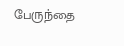பேருந்தை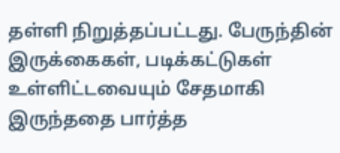தள்ளி நிறுத்தப்பட்டது. பேருந்தின் இருக்கைகள், படிக்கட்டுகள் உள்ளிட்டவையும் சேதமாகி இருந்ததை பார்த்த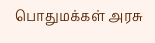பொதுமக்கள் அரசு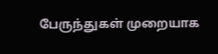பேருந்துகள் முறையாக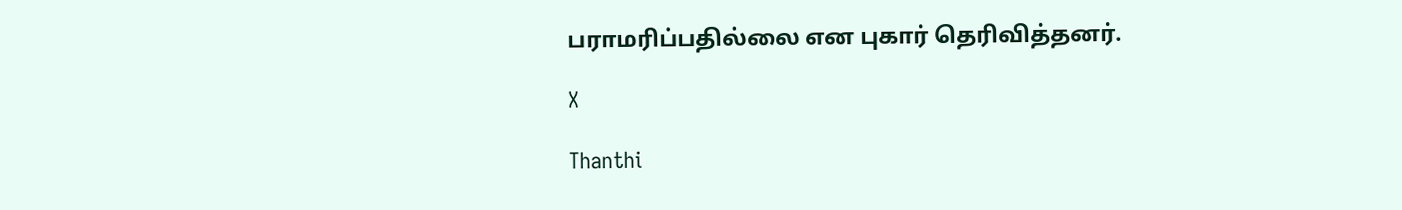பராமரிப்பதில்லை என புகார் தெரிவித்தனர்.

X

Thanthi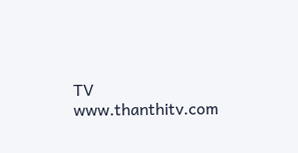TV
www.thanthitv.com